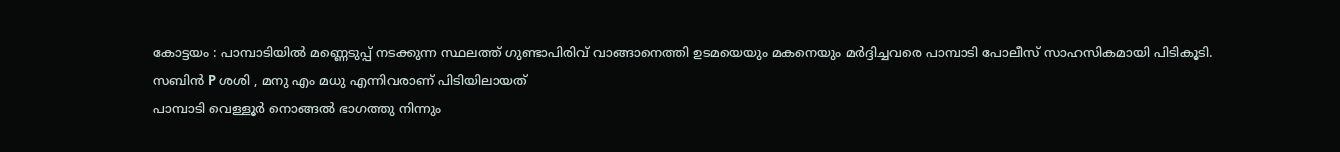കോട്ടയം : പാമ്പാടിയിൽ മണ്ണെടുപ്പ് നടക്കുന്ന സ്ഥലത്ത് ഗുണ്ടാപിരിവ് വാങ്ങാനെത്തി ഉടമയെയും മകനെയും മർദ്ദിച്ചവരെ പാമ്പാടി പോലീസ് സാഹസികമായി പിടികൂടി.
സബിൻ P ശശി , മനു എം മധു എന്നിവരാണ് പിടിയിലായത്
പാമ്പാടി വെള്ളൂർ നൊങ്ങൽ ഭാഗത്തു നിന്നും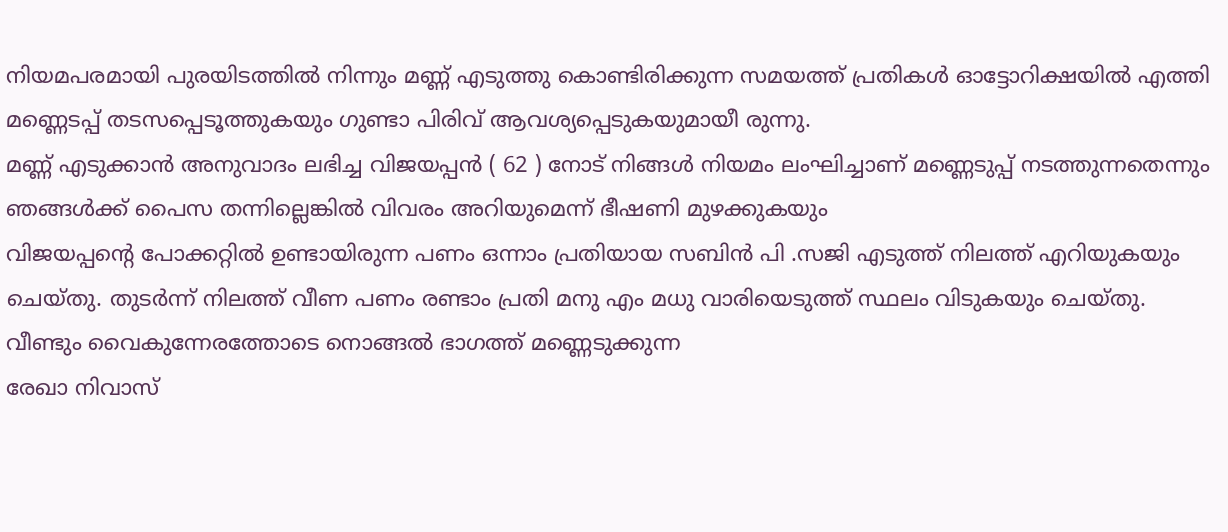നിയമപരമായി പുരയിടത്തിൽ നിന്നും മണ്ണ് എടുത്തു കൊണ്ടിരിക്കുന്ന സമയത്ത് പ്രതികൾ ഓട്ടോറിക്ഷയിൽ എത്തി മണ്ണെടപ്പ് തടസപ്പെടൂത്തുകയും ഗുണ്ടാ പിരിവ് ആവശ്യപ്പെടുകയുമായീ രുന്നു.
മണ്ണ് എടുക്കാൻ അനുവാദം ലഭിച്ച വിജയപ്പൻ ( 62 ) നോട് നിങ്ങൾ നിയമം ലംഘിച്ചാണ് മണ്ണെടുപ്പ് നടത്തുന്നതെന്നും ഞങ്ങൾക്ക് പൈസ തന്നില്ലെങ്കിൽ വിവരം അറിയുമെന്ന് ഭീഷണി മുഴക്കുകയും
വിജയപ്പൻ്റെ പോക്കറ്റിൽ ഉണ്ടായിരുന്ന പണം ഒന്നാം പ്രതിയായ സബിൻ പി .സജി എടുത്ത് നിലത്ത് എറിയുകയും ചെയ്തു. തുടർന്ന് നിലത്ത് വീണ പണം രണ്ടാം പ്രതി മനു എം മധു വാരിയെടുത്ത് സ്ഥലം വിടുകയും ചെയ്തു.
വീണ്ടും വൈകുന്നേരത്തോടെ നൊങ്ങൽ ഭാഗത്ത് മണ്ണെടുക്കുന്ന
രേഖാ നിവാസ്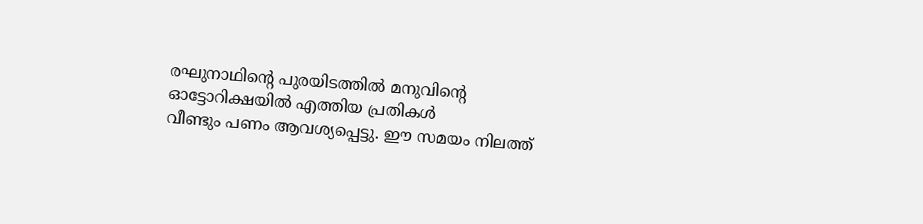രഘുനാഥിൻ്റെ പുരയിടത്തിൽ മനുവിൻ്റെ ഓട്ടോറിക്ഷയിൽ എത്തിയ പ്രതികൾ
വീണ്ടും പണം ആവശ്യപ്പെട്ടു. ഈ സമയം നിലത്ത്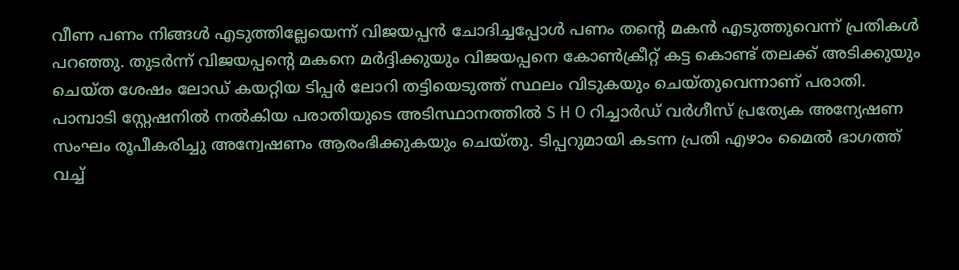വീണ പണം നിങ്ങൾ എടുത്തില്ലേയെന്ന് വിജയപ്പൻ ചോദിച്ചപ്പോൾ പണം തൻ്റെ മകൻ എടുത്തുവെന്ന് പ്രതികൾ പറഞ്ഞു. തുടർന്ന് വിജയപ്പൻ്റെ മകനെ മർദ്ദിക്കുയും വിജയപ്പനെ കോൺക്രീറ്റ് കട്ട കൊണ്ട് തലക്ക് അടിക്കുയും ചെയ്ത ശേഷം ലോഡ് കയറ്റിയ ടിപ്പർ ലോറി തട്ടിയെടുത്ത് സ്ഥലം വിടുകയും ചെയ്തുവെന്നാണ് പരാതി.
പാമ്പാടി സ്റ്റേഷനിൽ നൽകിയ പരാതിയുടെ അടിസ്ഥാനത്തിൽ S H O റിച്ചാർഡ് വർഗീസ് പ്രത്യേക അന്യേഷണ സംഘം രൂപീകരിച്ചു അന്വേഷണം ആരംഭിക്കുകയും ചെയ്തു. ടിപ്പറുമായി കടന്ന പ്രതി എഴാം മൈൽ ഭാഗത്ത് വച്ച്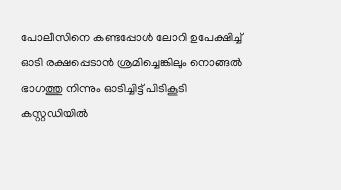പോലീസിനെ കണ്ടപ്പോൾ ലോറി ഉപേക്ഷിച്ച് ഓടി രക്ഷപ്പെടാൻ ശ്രമിച്ചെങ്കിലും നൊങ്ങൽ ഭാഗത്തു നിന്നും ഓടിച്ചിട്ട് പിടികൂടി കസ്റ്റഡിയിൽ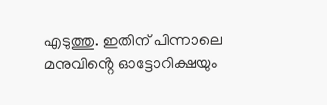എടുത്തു. ഇതിന് പിന്നാലെ മനുവിൻ്റെ ഓട്ടോറിക്ഷയും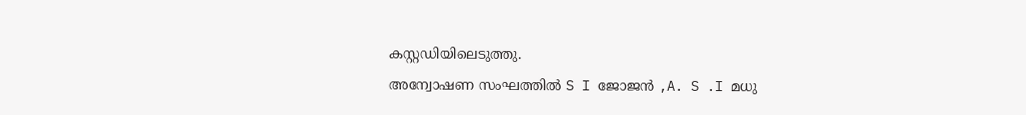കസ്റ്റഡിയിലെടുത്തു.
അന്വോഷണ സംഘത്തിൽ S I ജോജൻ ,A. S .I മധു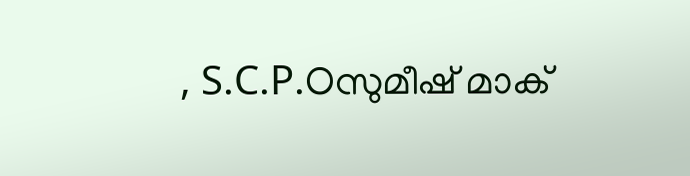, S.C.P.Oസുമീഷ് മാക്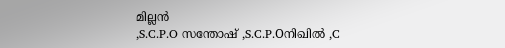മില്ലൻ
,S.C.P.O സന്തോഷ് ,S.C.P.Oനിഖിൽ ,C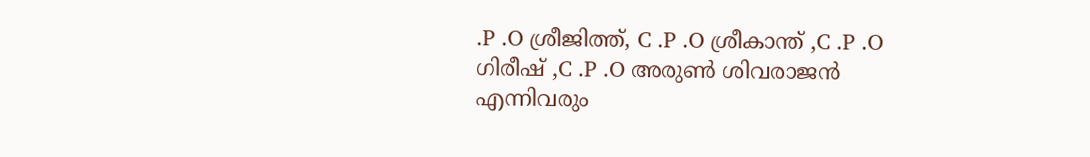.P .O ശ്രീജിത്ത്, C .P .O ശ്രീകാന്ത് ,C .P .O ഗിരീഷ് ,C .P .O അരുൺ ശിവരാജൻ എന്നിവരും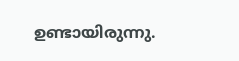ഉണ്ടായിരുന്നു.